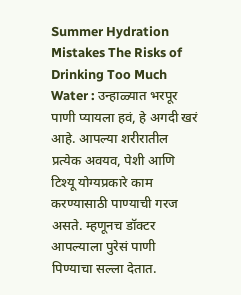Summer Hydration Mistakes The Risks of Drinking Too Much Water : उन्हाळ्यात भरपूर पाणी प्यायला हवं, हे अगदी खरं आहे. आपल्या शरीरातील प्रत्येक अवयव, पेशी आणि टिश्यू योग्यप्रकारे काम करण्यासाठी पाण्याची गरज असते. म्हणूनच डॉक्टर आपल्याला पुरेसं पाणी पिण्याचा सल्ला देतात.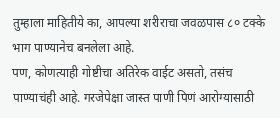तुम्हाला माहितीये का, आपल्या शरीराचा जवळपास ८० टक्के भाग पाण्यानेच बनलेला आहे.
पण, कोणत्याही गोष्टीचा अतिरेक वाईट असतो, तसंच पाण्याचंही आहे. गरजेपेक्षा जास्त पाणी पिणं आरोग्यासाठी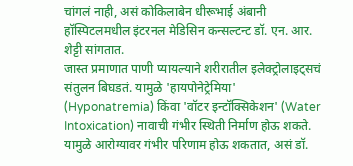चांगलं नाही, असं कोकिलाबेन धीरूभाई अंबानी हॉस्पिटलमधील इंटरनल मेडिसिन कन्सल्टन्ट डॉ. एन. आर. शेट्टी सांगतात.
जास्त प्रमाणात पाणी प्यायल्याने शरीरातील इलेक्ट्रोलाइट्सचं संतुलन बिघडतं. यामुळे 'हायपोनेट्रेमिया' (Hyponatremia) किंवा 'वॉटर इन्टॉक्सिकेशन' (Water Intoxication) नावाची गंभीर स्थिती निर्माण होऊ शकते. यामुळे आरोग्यावर गंभीर परिणाम होऊ शकतात, असं डॉ.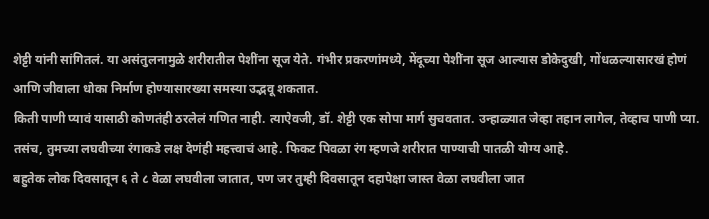शेट्टी यांनी सांगितलं. या असंतुलनामुळे शरीरातील पेशींना सूज येते. गंभीर प्रकरणांमध्ये, मेंदूच्या पेशींना सूज आल्यास डोकेदुखी, गोंधळल्यासारखं होणं आणि जीवाला धोका निर्माण होण्यासारख्या समस्या उद्भवू शकतात.
किती पाणी प्यावं यासाठी कोणतंही ठरलेलं गणित नाही. त्याऐवजी, डॉ. शेट्टी एक सोपा मार्ग सुचवतात. उन्हाळ्यात जेव्हा तहान लागेल, तेव्हाच पाणी प्या. तसंच, तुमच्या लघवीच्या रंगाकडे लक्ष देणंही महत्त्वाचं आहे. फिकट पिवळा रंग म्हणजे शरीरात पाण्याची पातळी योग्य आहे.
बहुतेक लोक दिवसातून ६ ते ८ वेळा लघवीला जातात, पण जर तुम्ही दिवसातून दहापेक्षा जास्त वेळा लघवीला जात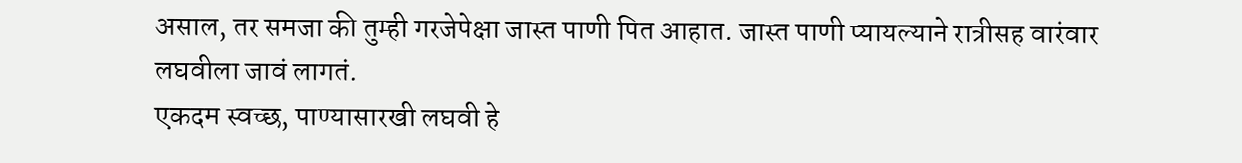असाल, तर समजा की तुम्ही गरजेपेक्षा जास्त पाणी पित आहात. जास्त पाणी प्यायल्याने रात्रीसह वारंवार लघवीला जावं लागतं.
एकदम स्वच्छ, पाण्यासारखी लघवी हे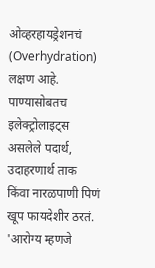ओव्हरहायड्रेशनचं (Overhydration) लक्षण आहे. पाण्यासोबतच इलेक्ट्रोलाइट्स असलेले पदार्थ, उदाहरणार्थ ताक किंवा नारळपाणी पिणं खूप फायदेशीर ठरतं. 'आरोग्य म्हणजे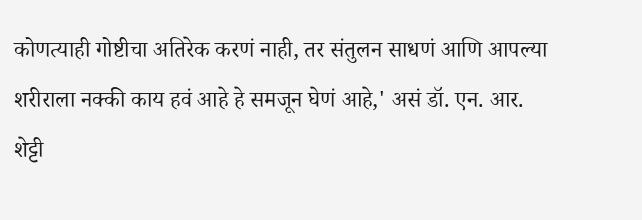कोणत्याही गोष्टीचा अतिरेक करणं नाही, तर संतुलन साधणं आणि आपल्या शरीराला नक्की काय हवं आहे हे समजून घेणं आहे,' असं डॉ. एन. आर. शेट्टी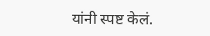यांनी स्पष्ट केलं.